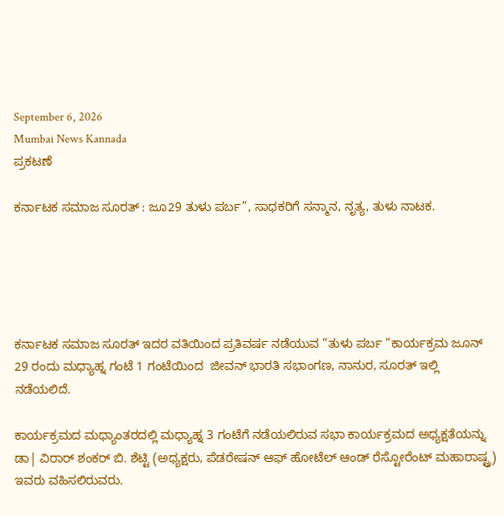September 6, 2026
Mumbai News Kannada
ಪ್ರಕಟಣೆ

ಕರ್ನಾಟಕ ಸಮಾಜ ಸೂರತ್ : ಜೂ29 ತುಳು ಪರ್ಬ”, ಸಾಧಕರಿಗೆ ಸನ್ಮಾನ, ನೃತ್ಯ‌, ತುಳು ನಾಟಕ.





ಕರ್ನಾಟಕ ಸಮಾಜ ಸೂರತ್ ಇದರ ವತಿಯಿಂದ ಪ್ರತಿವರ್ಷ ನಡೆಯುವ “ತುಳು ಪರ್ಬ “ಕಾರ್ಯಕ್ರಮ ಜೂನ್ 29 ರಂದು ಮಧ್ಯಾಹ್ನ ಗಂಟೆ 1 ಗಂಟೆಯಿಂದ  ಜೀವನ್ ಭಾರತಿ ಸಭಾಂಗಣ, ನಾನುರ, ಸೂರತ್ ಇಲ್ಲಿ ನಡೆಯಲಿದೆ.

ಕಾರ್ಯಕ್ರಮದ ಮಧ್ಯಾಂತರದಲ್ಲಿ ಮಧ್ಯಾಹ್ನ 3 ಗಂಟೆಗೆ ನಡೆಯಲಿರುವ ಸಭಾ ಕಾರ್ಯಕ್ರಮದ ಅಧ್ಯಕ್ಷತೆಯನ್ನು ಡಾ| ವಿರಾರ್ ಶಂಕರ್ ಬಿ. ಶೆಟ್ಟಿ (ಅಧ್ಯಕ್ಷರು, ಪೆಡರೇಷನ್ ಆಫ್ ಹೋಟೆಲ್ ಆಂಡ್ ರೆಸ್ಟೋರೆಂಟ್ ಮಹಾರಾಷ್ಟ್ರ) ಇವರು ವಹಿಸಲಿರುವರು.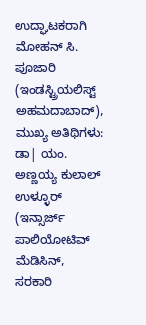ಉದ್ಘಾಟಕರಾಗಿ  ಮೋಹನ್ ಸಿ. ಪೂಜಾರಿ (ಇಂಡಸ್ಟ್ರಿಯಲಿಸ್ಟ್ ಅಹಮದಾಬಾದ್), ಮುಖ್ಯ ಅತಿಥಿಗಳು: ಡಾ| ಯಂ. ಅಣ್ಣಯ್ಯ ಕುಲಾಲ್ ಉಳ್ಳೂರ್
(ಇನ್ಸಾರ್ಜ್ ಪಾಲಿಯೋಟಿವ್ ಮೆಡಿಸಿನ್, ಸರಕಾರಿ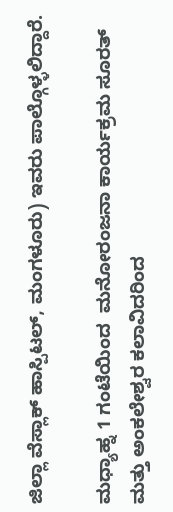ಜಿಲ್ಲಾ ವೆಸ್ಲಾಕ್ ಹಾಸ್ಪಿಟಲ್, ಮಂಗಳೂರು) ಇವರು ಪಾಲ್ಗೊಳ್ಳಲಿದ್ದಾರೆ.

ಮಧ್ಯಾಹ್ನ 1 ಗಂಟೆಯಿಂದ  ಮನೋರಂಜನಾ ಕಾರ್ಯಕ್ರಮ ಸೂರತ್ ಮತ್ತು ಅಂಕಲೇಶ್ವರ ಕಲಾವಿದರಿಂದ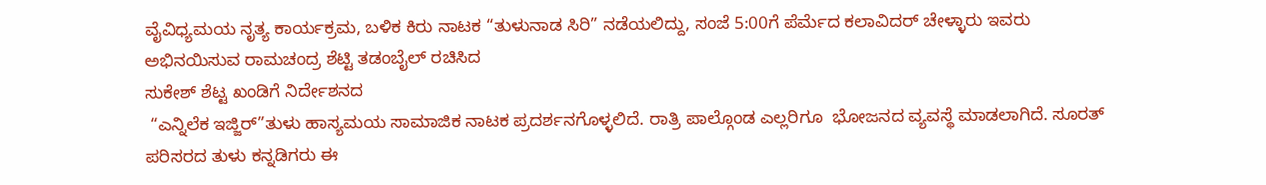ವೈವಿಧ್ಯಮಯ ನೃತ್ಯ ಕಾರ್ಯಕ್ರಮ, ಬಳಿಕ ಕಿರು ನಾಟಕ “ತುಳುನಾಡ ಸಿರಿ” ನಡೆಯಲಿದ್ದು, ಸಂಜೆ 5:00ಗೆ ಪೆರ್ಮೆದ ಕಲಾವಿದರ್ ಚೇಳ್ಳಾರು ಇವರು ಅಭಿನಯಿಸುವ ರಾಮಚಂದ್ರ ಶೆಟ್ಟಿ ತಡಂಬೈಲ್ ರಚಿಸಿದ
ಸುಕೇಶ್ ಶೆಟ್ಟ ಖಂಡಿಗೆ ನಿರ್ದೇಶನದ
 “ಎನ್ನಿಲೆಕ ಇಜ್ಜಿರ್”ತುಳು ಹಾಸ್ಯಮಯ ಸಾಮಾಜಿಕ ನಾಟಕ ಪ್ರದರ್ಶನಗೊಳ್ಳಲಿದೆ. ರಾತ್ರಿ ಪಾಲ್ಗೊಂಡ ಎಲ್ಲರಿಗೂ  ಭೋಜನದ ವ್ಯವಸ್ಥೆ ಮಾಡಲಾಗಿದೆ. ಸೂರತ್ ಪರಿಸರದ ತುಳು ಕನ್ನಡಿಗರು ಈ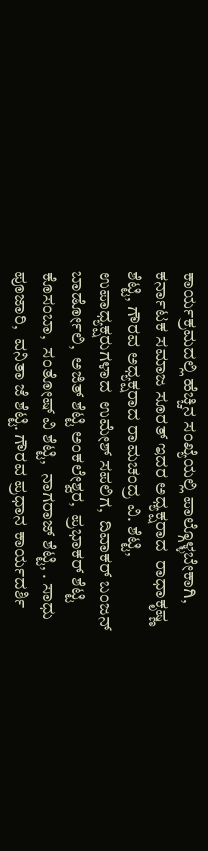ಕಾರ್ಯಕ್ರಮದಲ್ಲಿ ಹೆಚ್ಚಿನ ಸಂಖ್ಯೆಯಲ್ಲಿ ಪಾಲ್ಗೊಳ್ಳಬೇಕಾಗಿ, ಕರ್ನಾಟಕ ಸಮಾಜ ಸೂರತ್ ಇದರ ಅಧ್ಯಕ್ಷರಾದ  ರಾಧಾಕೃಷ್ಣ ಶೆಟ್ಟಿ, ಗೌರವ ಅಧ್ಯಕ್ಷರಾದ ರಾಮಚಂದ್ರ ವಿ. ಶೆಟ್ಟಿ, ಉಪಾಧ್ಯಕ್ಷರುಗಳಾದ  ಉಮೇಶ್ ಸಪಲಿಗ,  ದಿವಾಕರ್ ಬಂಜನ್ ಬಾರ್ಡೋಲಿ,  ಅಜಿತ್ ಶೆಟ್ಟಿ ಅಂಕಲೇಶ್ವರ,  ಪ್ರಭಾಕರ್ ಶೆಟ್ಟಿ ಕೊಸಂಬಾ,  ಸಂತೋಷ್ ವಿ ಶೆಟ್ಟಿ,  ನಾಗರಾಜ್ ಶೆಟ್ಟಿ, . ಸಾಧು ಪೂಜಾರಿ,  ವನಿತಾ ಜೆ ಶೆಟ್ಟಿ. ಗೌರವ ಪ್ರಧಾನ ಕಾರ್ಯದರ್ಶಿ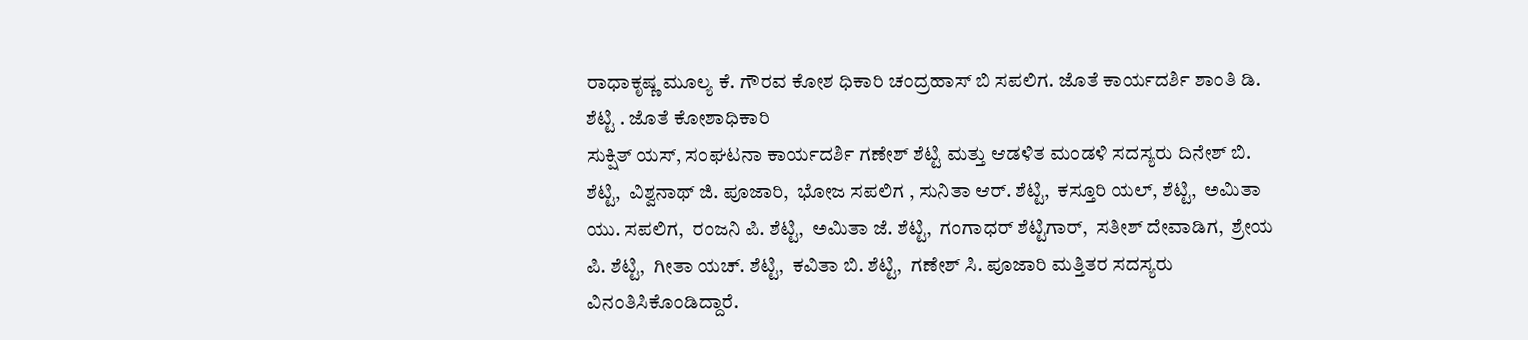ರಾಧಾಕೃಷ್ಣ ಮೂಲ್ಯ ಕೆ. ಗೌರವ ಕೋಶ ಧಿಕಾರಿ ಚಂದ್ರಹಾಸ್ ಬಿ ಸಪಲಿಗ. ಜೊತೆ ಕಾರ್ಯದರ್ಶಿ ಶಾಂತಿ ಡಿ. ಶೆಟ್ಟಿ . ಜೊತೆ ಕೋಶಾಧಿಕಾರಿ
ಸುಕ್ಷಿತ್ ಯಸ್, ಸಂಘಟನಾ ಕಾರ್ಯದರ್ಶಿ ಗಣೇಶ್ ಶೆಟ್ಟಿ ಮತ್ತು ಆಡಳಿತ ಮಂಡಳಿ ಸದಸ್ಯರು ದಿನೇಶ್ ಬಿ. ಶೆಟ್ಟಿ,  ವಿಶ್ವನಾಥ್ ಜಿ. ಪೂಜಾರಿ,  ಭೋಜ ಸಪಲಿಗ , ಸುನಿತಾ ಆರ್. ಶೆಟ್ಟಿ,  ಕಸ್ತೂರಿ ಯಲ್, ಶೆಟ್ಟಿ,  ಅಮಿತಾ ಯು. ಸಪಲಿಗ,  ರಂಜನಿ ಪಿ. ಶೆಟ್ಟಿ,  ಅಮಿತಾ ಜೆ. ಶೆಟ್ಟಿ,  ಗಂಗಾಧರ್ ಶೆಟ್ಟಿಗಾರ್,  ಸತೀಶ್ ದೇವಾಡಿಗ,  ಶ್ರೇಯ ಪಿ. ಶೆಟ್ಟಿ,  ಗೀತಾ ಯಚ್. ಶೆಟ್ಟಿ,  ಕವಿತಾ ಬಿ. ಶೆಟ್ಟಿ,  ಗಣೇಶ್ ಸಿ. ಪೂಜಾರಿ ಮತ್ತಿತರ ಸದಸ್ಯರು ವಿನಂತಿಸಿಕೊಂಡಿದ್ದಾರೆ.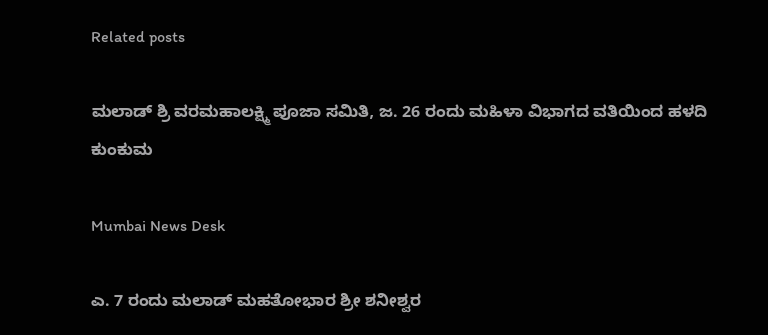Related posts

ಮಲಾಡ್ ಶ್ರಿ ವರಮಹಾಲಕ್ಷ್ಮಿ ಪೂಜಾ ಸಮಿತಿ, ಜ. 26 ರಂದು ಮಹಿಳಾ ವಿಭಾಗದ ವತಿಯಿಂದ ಹಳದಿ ಕುಂಕುಮ

Mumbai News Desk

ಎ. 7 ರಂದು ಮಲಾಡ್ ಮಹತೋಭಾರ ಶ್ರೀ ಶನೀಶ್ವರ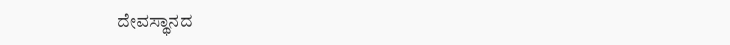ದೇವಸ್ಥಾನದ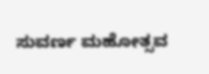ಸುವರ್ಣ ಮಹೋತ್ಸವ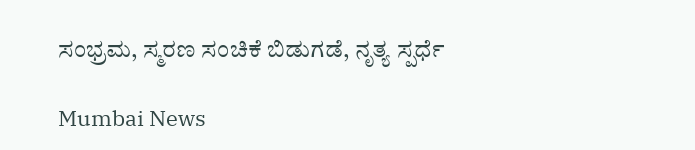ಸಂಭ್ರಮ, ಸ್ಮರಣ ಸಂಚಿಕೆ ಬಿಡುಗಡೆ, ನೃತ್ಯ ಸ್ಪರ್ಧೆ

Mumbai News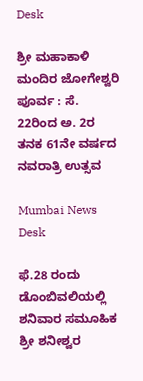Desk

ಶ್ರೀ ಮಹಾಕಾಳಿ ಮಂದಿರ ಜೋಗೇಶ್ವರಿ ಪೂರ್ವ : ಸೆ. 22ರಿಂದ ಅ. 2ರ ತನಕ 61ನೇ ವರ್ಷದ ನವರಾತ್ರಿ ಉತ್ಸವ

Mumbai News Desk

ಫೆ.28 ರಂದು ಡೊಂಬಿವಲಿಯಲ್ಲಿ ಶನಿವಾರ ಸಮೂಹಿಕ ಶ್ರೀ ಶನೀಶ್ವರ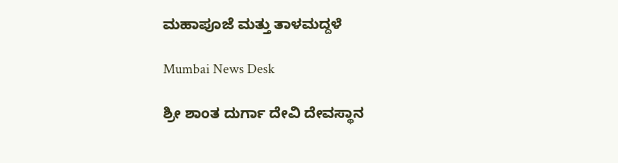ಮಹಾಪೂಜೆ ಮತ್ತು ತಾಳಮದ್ದಳೆ

Mumbai News Desk

ಶ್ರೀ ಶಾಂತ ದುರ್ಗಾ ದೇವಿ ದೇವಸ್ಥಾನ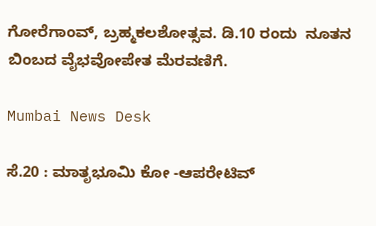ಗೋರೆಗಾಂವ್, ಬ್ರಹ್ಮಕಲಶೋತ್ಸವ. ಡಿ.10 ರಂದು  ನೂತನ ಬಿಂಬದ ವೈಭವೋಪೇತ ಮೆರವಣಿಗೆ.

Mumbai News Desk

ಸೆ.20 : ಮಾತೃಭೂಮಿ ಕೋ -ಆಪರೇಟಿವ್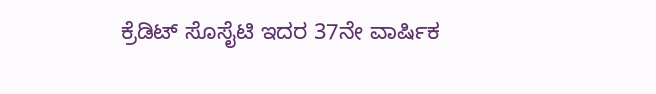ಕ್ರೆಡಿಟ್ ಸೊಸೈಟಿ ಇದರ 37ನೇ ವಾರ್ಷಿಕ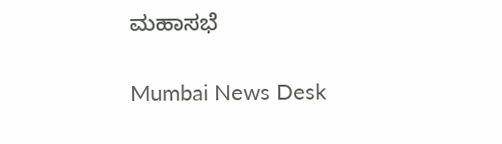ಮಹಾಸಭೆ

Mumbai News Desk